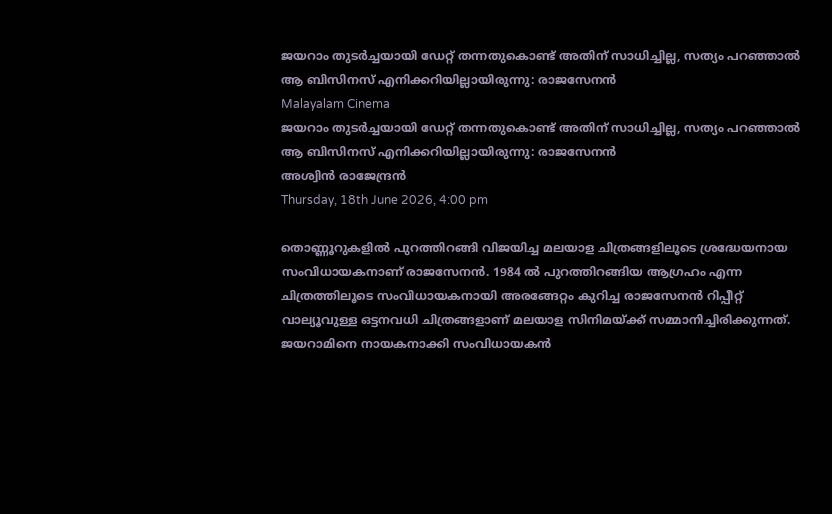ജയറാം തുടര്‍ച്ചയായി ഡേറ്റ് തന്നതുകൊണ്ട് അതിന് സാധിച്ചില്ല, സത്യം പറഞ്ഞാല്‍ ആ ബിസിനസ് എനിക്കറിയില്ലായിരുന്നു: രാജസേനന്‍
Malayalam Cinema
ജയറാം തുടര്‍ച്ചയായി ഡേറ്റ് തന്നതുകൊണ്ട് അതിന് സാധിച്ചില്ല, സത്യം പറഞ്ഞാല്‍ ആ ബിസിനസ് എനിക്കറിയില്ലായിരുന്നു: രാജസേനന്‍
അശ്വിന്‍ രാജേന്ദ്രന്‍
Thursday, 18th June 2026, 4:00 pm

തൊണ്ണൂറുകളില്‍ പുറത്തിറങ്ങി വിജയിച്ച മലയാള ചിത്രങ്ങളിലൂടെ ശ്രദ്ധേയനായ സംവിധായകനാണ് രാജസേനന്‍. 1984 ല്‍ പുറത്തിറങ്ങിയ ആഗ്രഹം എന്ന ചിത്രത്തിലൂടെ സംവിധായകനായി അരങ്ങേറ്റം കുറിച്ച രാജസേനന്‍ റിപ്പീറ്റ് വാല്യൂവുള്ള ഒട്ടനവധി ചിത്രങ്ങളാണ് മലയാള സിനിമയ്ക്ക് സമ്മാനിച്ചിരിക്കുന്നത്. ജയറാമിനെ നായകനാക്കി സംവിധായകന്‍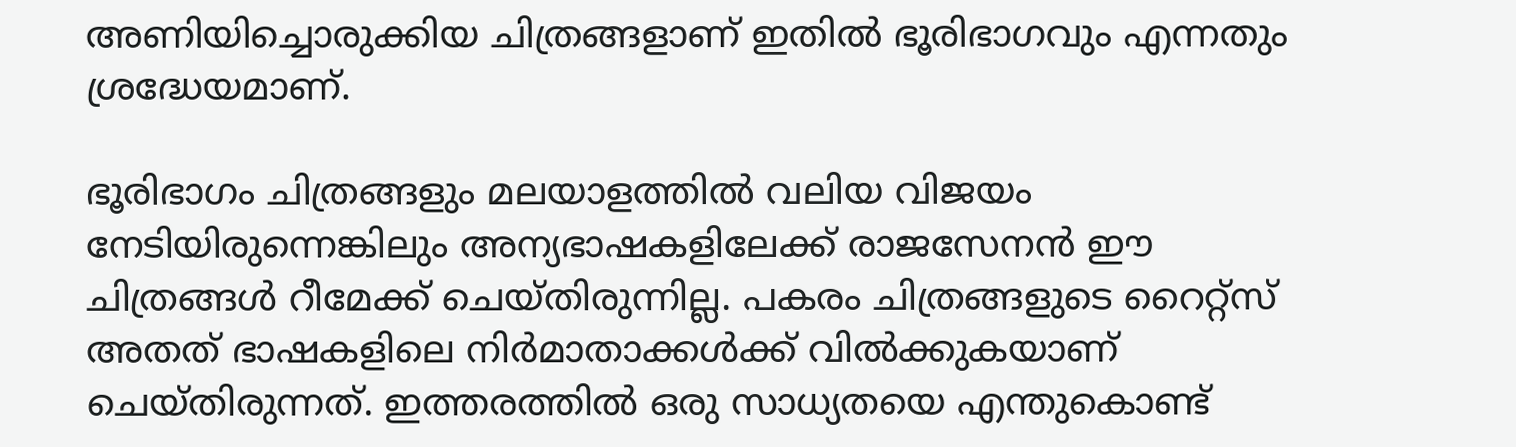അണിയിച്ചൊരുക്കിയ ചിത്രങ്ങളാണ് ഇതില്‍ ഭൂരിഭാഗവും എന്നതും ശ്രദ്ധേയമാണ്.

ഭൂരിഭാഗം ചിത്രങ്ങളും മലയാളത്തില്‍ വലിയ വിജയം നേടിയിരുന്നെങ്കിലും അന്യഭാഷകളിലേക്ക് രാജസേനന്‍ ഈ ചിത്രങ്ങള്‍ റീമേക്ക് ചെയ്തിരുന്നില്ല. പകരം ചിത്രങ്ങളുടെ റൈറ്റ്‌സ് അതത് ഭാഷകളിലെ നിര്‍മാതാക്കള്‍ക്ക് വില്‍ക്കുകയാണ് ചെയ്തിരുന്നത്. ഇത്തരത്തില്‍ ഒരു സാധ്യതയെ എന്തുകൊണ്ട്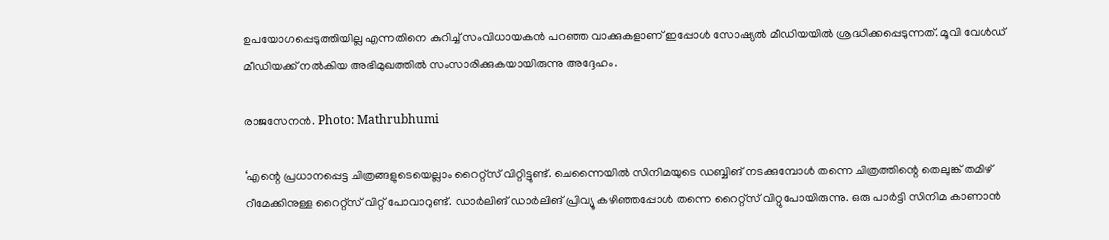ഉപയോഗപ്പെടുത്തിയില്ല എന്നതിനെ കുറിച്ച് സംവിധായകന്‍ പറഞ്ഞ വാക്കുകളാണ് ഇപ്പോള്‍ സോഷ്യല്‍ മീഡിയയില്‍ ശ്രദ്ധിക്കപ്പെടുന്നത്. മൂവി വേള്‍ഡ് മീഡിയക്ക് നല്‍കിയ അഭിമുഖത്തില്‍ സംസാരിക്കുകയായിരുന്നു അദ്ദേഹം.

രാജസേനന്‍. Photo: Mathrubhumi

‘എന്റെ പ്രധാനപ്പെട്ട ചിത്രങ്ങളുടെയെല്ലാം റൈറ്റ്‌സ് വിറ്റിട്ടുണ്ട്. ചെന്നൈയില്‍ സിനിമയുടെ ഡബ്ബിങ് നടക്കുമ്പോള്‍ തന്നെ ചിത്രത്തിന്റെ തെലുങ്ക് തമിഴ് റീമേക്കിനുള്ള റൈറ്റ്‌സ് വിറ്റ് പോവാറുണ്ട്. ഡാര്‍ലിങ് ഡാര്‍ലിങ് പ്രിവ്യൂ കഴിഞ്ഞപ്പോള്‍ തന്നെ റൈറ്റ്‌സ് വിറ്റുപോയിരുന്നു. ഒരു പാര്‍ട്ടി സിനിമ കാണാന്‍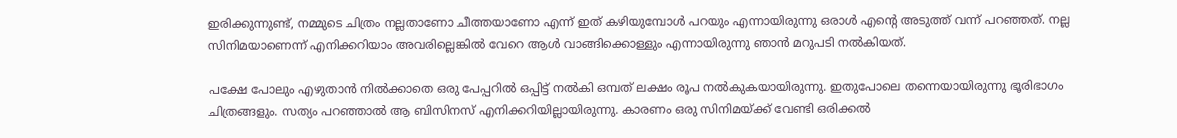ഇരിക്കുന്നുണ്ട്, നമ്മുടെ ചിത്രം നല്ലതാണോ ചീത്തയാണോ എന്ന് ഇത് കഴിയുമ്പോള്‍ പറയും എന്നായിരുന്നു ഒരാള്‍ എന്റെ അടുത്ത് വന്ന് പറഞ്ഞത്. നല്ല സിനിമയാണെന്ന് എനിക്കറിയാം അവരില്ലെങ്കില്‍ വേറെ ആള്‍ വാങ്ങിക്കൊള്ളും എന്നായിരുന്നു ഞാന്‍ മറുപടി നല്‍കിയത്.

പക്ഷേ പോലും എഴുതാന്‍ നില്‍ക്കാതെ ഒരു പേപ്പറില്‍ ഒപ്പിട്ട് നല്‍കി ഒമ്പത് ലക്ഷം രൂപ നല്‍കുകയായിരുന്നു. ഇതുപോലെ തന്നെയായിരുന്നു ഭൂരിഭാഗം ചിത്രങ്ങളും. സത്യം പറഞ്ഞാല്‍ ആ ബിസിനസ് എനിക്കറിയില്ലായിരുന്നു. കാരണം ഒരു സിനിമയ്ക്ക് വേണ്ടി ഒരിക്കല്‍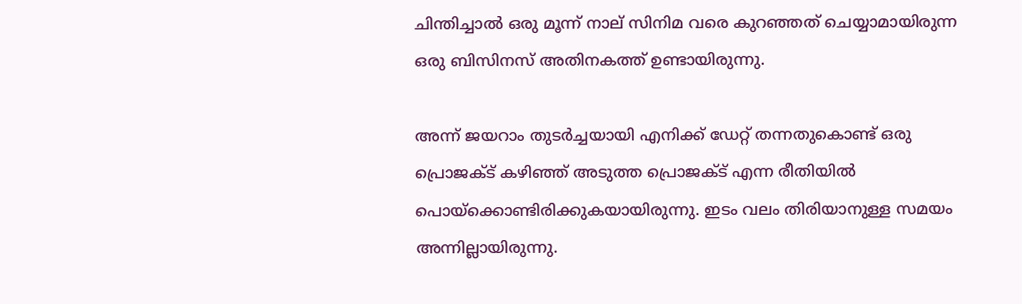ചിന്തിച്ചാല്‍ ഒരു മൂന്ന് നാല് സിനിമ വരെ കുറഞ്ഞത് ചെയ്യാമായിരുന്ന ഒരു ബിസിനസ് അതിനകത്ത് ഉണ്ടായിരുന്നു.

അന്ന് ജയറാം തുടര്‍ച്ചയായി എനിക്ക് ഡേറ്റ് തന്നതുകൊണ്ട് ഒരു പ്രൊജക്ട് കഴിഞ്ഞ് അടുത്ത പ്രൊജക്ട് എന്ന രീതിയില്‍ പൊയ്‌ക്കൊണ്ടിരിക്കുകയായിരുന്നു. ഇടം വലം തിരിയാനുള്ള സമയം അന്നില്ലായിരുന്നു.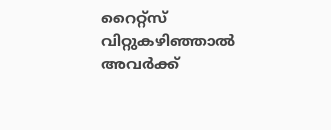റൈറ്റ്‌സ് വിറ്റുകഴിഞ്ഞാല്‍ അവര്‍ക്ക്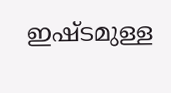ഇഷ്ടമുള്ള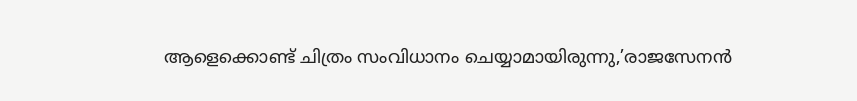ആളെക്കൊണ്ട് ചിത്രം സംവിധാനം ചെയ്യാമായിരുന്നു,’രാജസേനന്‍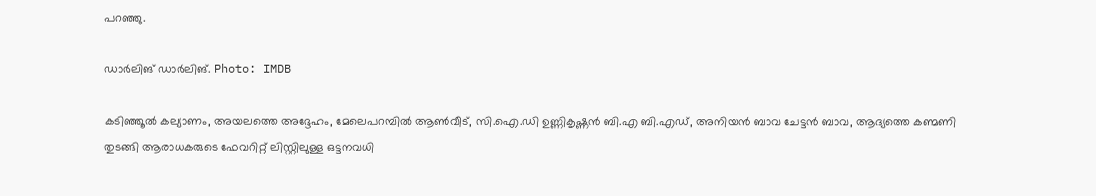പറഞ്ഞു.

ഡാര്‍ലിങ് ഡാര്‍ലിങ്. Photo: IMDB

കടിഞ്ഞൂല്‍ കല്യാണം, അയലത്തെ അദ്ദേഹം, മേലെപറമ്പില്‍ ആണ്‍വീട്, സി.ഐ.ഡി ഉണ്ണികൃഷ്ണന്‍ ബി.എ ബി.എഡ്, അനിയന്‍ ബാവ ചേട്ടന്‍ ബാവ, ആദ്യത്തെ കണ്മണി തുടങ്ങി ആരാധകരുടെ ഫേവറിറ്റ് ലിസ്റ്റിലുള്ള ഒട്ടനവധി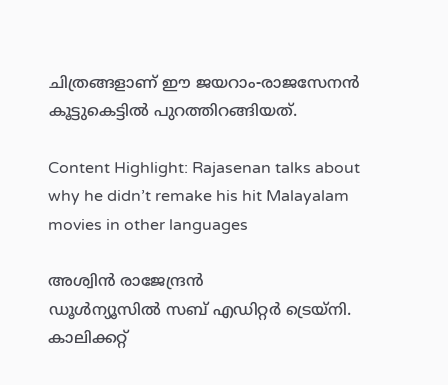ചിത്രങ്ങളാണ് ഈ ജയറാം-രാജസേനന്‍ കൂട്ടുകെട്ടില്‍ പുറത്തിറങ്ങിയത്.

Content Highlight: Rajasenan talks about why he didn’t remake his hit Malayalam movies in other languages

അശ്വിന്‍ രാജേന്ദ്രന്‍
ഡൂള്‍ന്യൂസില്‍ സബ് എഡിറ്റര്‍ ട്രെയ്‌നി. കാലിക്കറ്റ്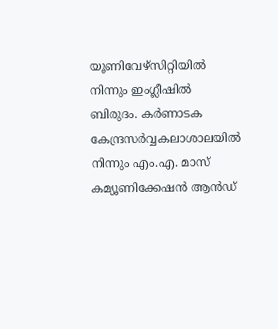യൂണിവേഴ്സിറ്റിയില്‍ നിന്നും ഇംഗ്ലീഷില്‍ ബിരുദം. കര്‍ണാടക കേന്ദ്രസര്‍വ്വകലാശാലയില്‍ നിന്നും എം.എ. മാസ് കമ്യൂണിക്കേഷന്‍ ആന്‍ഡ്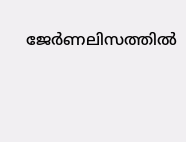ജേര്‍ണലിസത്തില്‍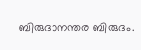ബിരുദാനന്തര ബിരുദം.